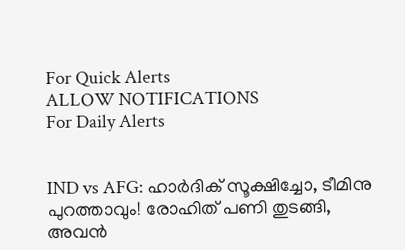For Quick Alerts
ALLOW NOTIFICATIONS
For Daily Alerts


IND vs AFG: ഹാര്‍ദിക് സൂക്ഷിച്ചോ, ടീമിനു പുറത്താവും! രോഹിത് പണി തുടങ്ങി, അവന്‍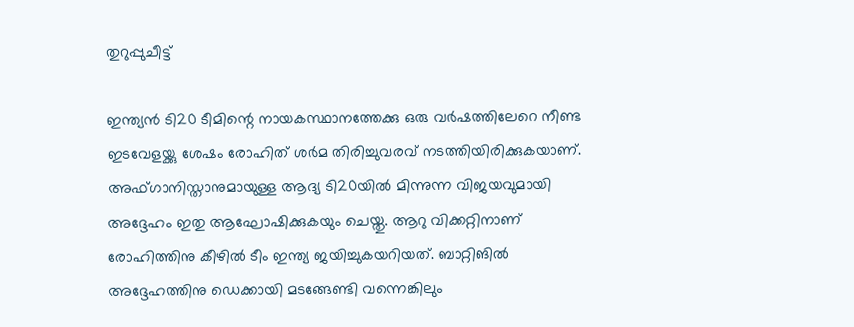തുറുപ്പുചീട്ട്

ഇന്ത്യന്‍ ടി20 ടീമിന്റെ നായകസ്ഥാനത്തേക്കു ഒരു വര്‍ഷത്തിലേറെ നീണ്ട ഇടവേളയ്ക്കു ശേഷം രോഹിത് ശര്‍മ തിരിച്ചുവരവ് നടത്തിയിരിക്കുകയാണ്. അഫ്ഗാനിസ്താനുമായുള്ള ആദ്യ ടി20യില്‍ മിന്നുന്ന വിജയവുമായി അദ്ദേഹം ഇതു ആഘോഷിക്കുകയും ചെയ്തു. ആറു വിക്കറ്റിനാണ് രോഹിത്തിനു കീഴില്‍ ടീം ഇന്ത്യ ജയിച്ചുകയറിയത്. ബാറ്റിങില്‍ അദ്ദേഹത്തിനു ഡെക്കായി മടങ്ങേണ്ടി വന്നെങ്കിലും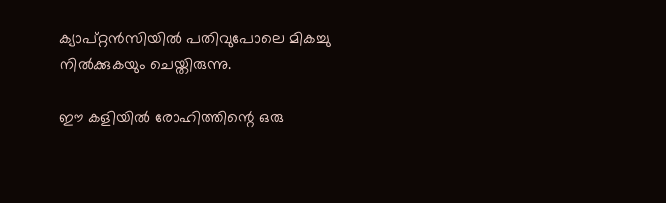ക്യാപ്റ്റന്‍സിയില്‍ പതിവുപോലെ മികച്ചു നില്‍ക്കുകയും ചെയ്തിരുന്നു.

ഈ കളിയില്‍ രോഹിത്തിന്റെ ഒരു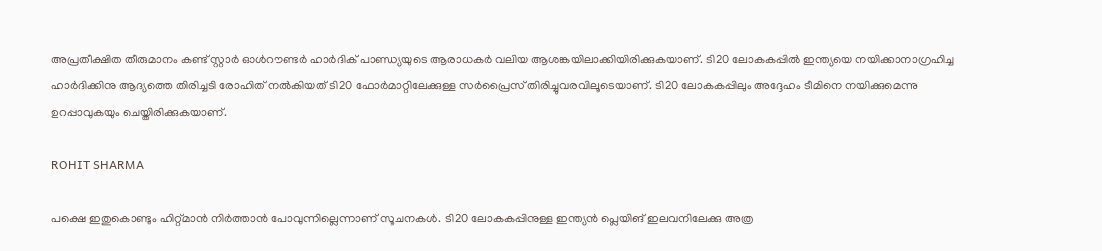അപ്രതീക്ഷിത തീരുമാനം കണ്ട് സ്റ്റാര്‍ ഓള്‍റൗണ്ടര്‍ ഹാര്‍ദിക് പാണ്ഡ്യയുടെ ആരാധകര്‍ വലിയ ആശങ്കയിലാക്കിയിരിക്കുകയാണ്. ടി20 ലോകകപ്പില്‍ ഇന്ത്യയെ നയിക്കാനാഗ്രഹിച്ച ഹാര്‍ദിക്കിനു ആദ്യത്തെ തിരിച്ചടി രോഹിത് നല്‍കിയത് ടി20 ഫോര്‍മാറ്റിലേക്കുള്ള സര്‍പ്രൈസ് തിരിച്ചുവരവിലൂടെയാണ്. ടി20 ലോകകപ്പിലും അദ്ദേഹം ടീമിനെ നയിക്കുമെന്നു ഉറപ്പാവുകയും ചെയ്തിരിക്കുകയാണ്.

ROHIT SHARMA

പക്ഷെ ഇതുകൊണ്ടും ഹിറ്റ്മാന്‍ നിര്‍ത്താന്‍ പോവുന്നില്ലെന്നാണ് സൂചനകള്‍. ടി20 ലോകകപ്പിനുള്ള ഇന്ത്യന്‍ പ്ലെയിങ് ഇലവനിലേക്കു അത്ര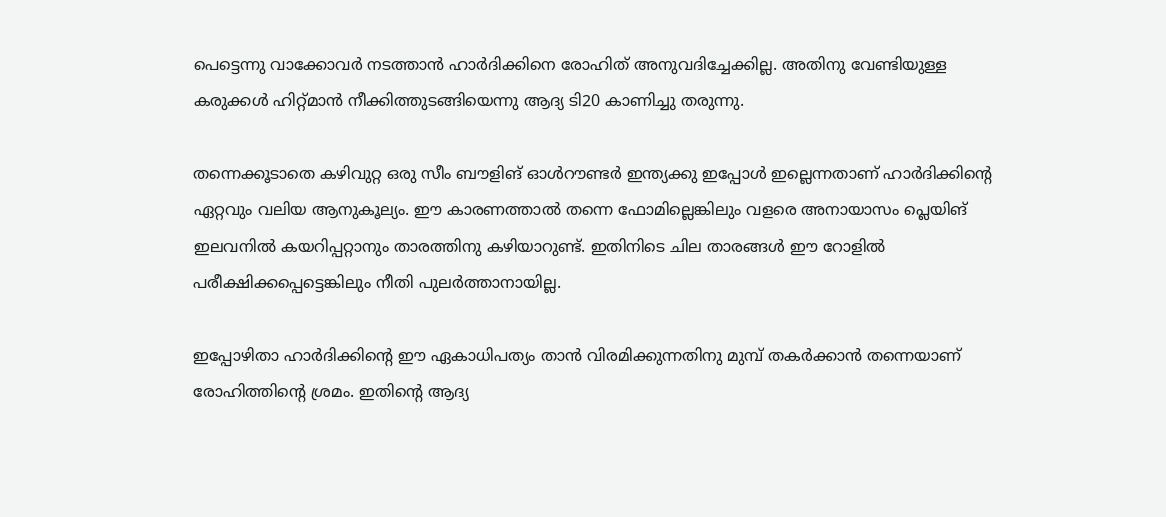പെട്ടെന്നു വാക്കോവര്‍ നടത്താന്‍ ഹാര്‍ദിക്കിനെ രോഹിത് അനുവദിച്ചേക്കില്ല. അതിനു വേണ്ടിയുള്ള കരുക്കള്‍ ഹിറ്റ്മാന്‍ നീക്കിത്തുടങ്ങിയെന്നു ആദ്യ ടി20 കാണിച്ചു തരുന്നു.

തന്നെക്കൂടാതെ കഴിവുറ്റ ഒരു സീം ബൗളിങ് ഓള്‍റൗണ്ടര്‍ ഇന്ത്യക്കു ഇപ്പോൾ ഇല്ലെന്നതാണ് ഹാര്‍ദിക്കിന്റെ ഏറ്റവും വലിയ ആനുകൂല്യം. ഈ കാരണത്താല്‍ തന്നെ ഫോമില്ലെങ്കിലും വളരെ അനായാസം പ്ലെയിങ് ഇലവനില്‍ കയറിപ്പറ്റാനും താരത്തിനു കഴിയാറുണ്ട്. ഇതിനിടെ ചില താരങ്ങള്‍ ഈ റോളില്‍ പരീക്ഷിക്കപ്പെട്ടെങ്കിലും നീതി പുലര്‍ത്താനായില്ല.

ഇപ്പോഴിതാ ഹാര്‍ദിക്കിന്റെ ഈ ഏകാധിപത്യം താന്‍ വിരമിക്കുന്നതിനു മുമ്പ് തകര്‍ക്കാന്‍ തന്നെയാണ് രോഹിത്തിന്റെ ശ്രമം. ഇതിന്റെ ആദ്യ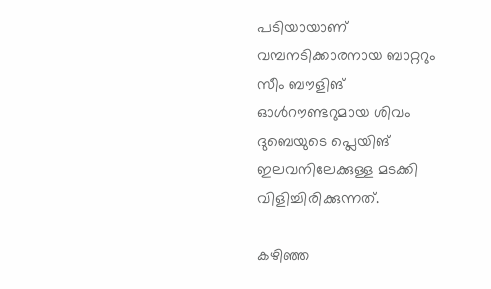പടിയായാണ് വമ്പനടിക്കാരനായ ബാറ്ററും സീം ബൗളിങ് ഓള്‍റൗണ്ടറുമായ ശിവം ദുബെയുടെ പ്ലെയിങ് ഇലവനിലേക്കുള്ള മടക്കി വിളിച്ചിരിക്കുന്നത്.

കഴിഞ്ഞ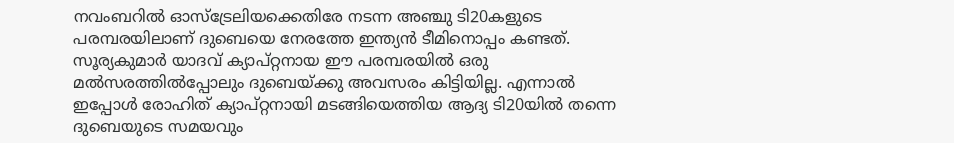നവംബറില്‍ ഓസ്‌ട്രേലിയക്കെതിരേ നടന്ന അഞ്ചു ടി20കളുടെ പരമ്പരയിലാണ് ദുബെയെ നേരത്തേ ഇന്ത്യന്‍ ടീമിനൊപ്പം കണ്ടത്. സൂര്യകുമാര്‍ യാദവ് ക്യാപ്റ്റനായ ഈ പരമ്പരയില്‍ ഒരു മല്‍സരത്തില്‍പ്പോലും ദുബെയ്ക്കു അവസരം കിട്ടിയില്ല. എന്നാല്‍ ഇപ്പോള്‍ രോഹിത് ക്യാപ്റ്റനായി മടങ്ങിയെത്തിയ ആദ്യ ടി20യില്‍ തന്നെ ദുബെയുടെ സമയവും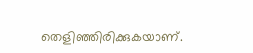തെളിഞ്ഞിരിക്കുകയാണ്.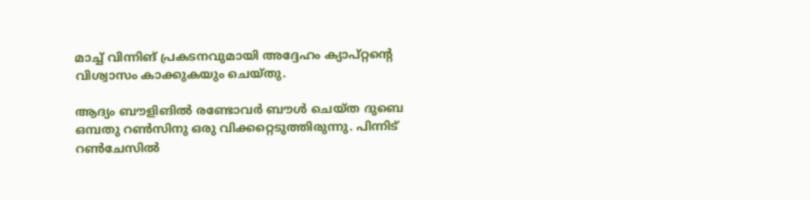മാച്ച് വിന്നിങ് പ്രകടനവുമായി അദ്ദേഹം ക്യാപ്റ്റന്റെ വിശ്വാസം കാക്കുകയും ചെയ്തു.

ആദ്യം ബൗളിങില്‍ രണ്ടോവര്‍ ബൗള്‍ ചെയ്ത ദുബെ ഒമ്പതു റണ്‍സിനു ഒരു വിക്കറ്റെടുത്തിരുന്നു. പിന്നിട് റണ്‍ചേസില്‍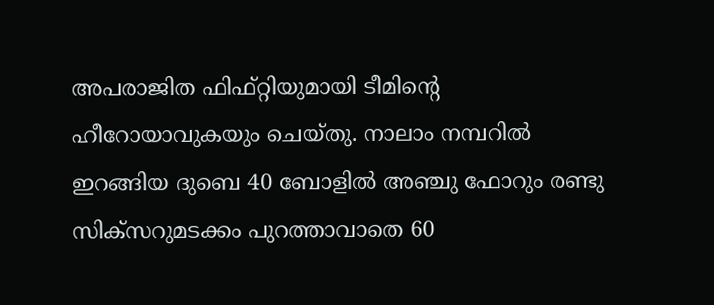അപരാജിത ഫിഫ്റ്റിയുമായി ടീമിന്റെ ഹീറോയാവുകയും ചെയ്തു. നാലാം നമ്പറില്‍ ഇറങ്ങിയ ദുബെ 40 ബോളില്‍ അഞ്ചു ഫോറും രണ്ടു സിക്‌സറുമടക്കം പുറത്താവാതെ 60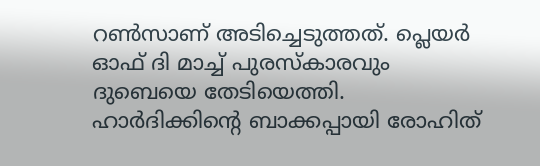റണ്‍സാണ് അടിച്ചെടുത്തത്. പ്ലെയര്‍ ഓഫ് ദി മാച്ച് പുരസ്‌കാരവും ദുബെയെ തേടിയെത്തി. ഹാര്‍ദിക്കിന്റെ ബാക്കപ്പായി രോഹിത്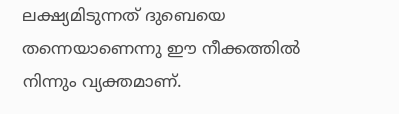ലക്ഷ്യമിടുന്നത് ദുബെയെ തന്നെയാണെന്നു ഈ നീക്കത്തില്‍ നിന്നും വ്യക്തമാണ്.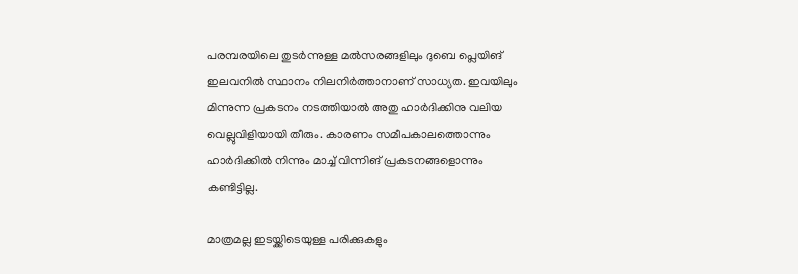പരമ്പരയിലെ തുടര്‍ന്നുള്ള മല്‍സരങ്ങളിലും ദുബെ പ്ലെയിങ് ഇലവനില്‍ സ്ഥാനം നിലനിര്‍ത്താനാണ് സാധ്യത. ഇവയിലും മിന്നുന്ന പ്രകടനം നടത്തിയാല്‍ അതു ഹാര്‍ദിക്കിനു വലിയ വെല്ലുവിളിയായി തീരും. കാരണം സമീപകാലത്തൊന്നും ഹാര്‍ദിക്കില്‍ നിന്നും മാച്ച് വിന്നിങ് പ്രകടനങ്ങളൊന്നും കണ്ടിട്ടില്ല.

മാത്രമല്ല ഇടയ്ക്കിടെയുള്ള പരിക്കുകളും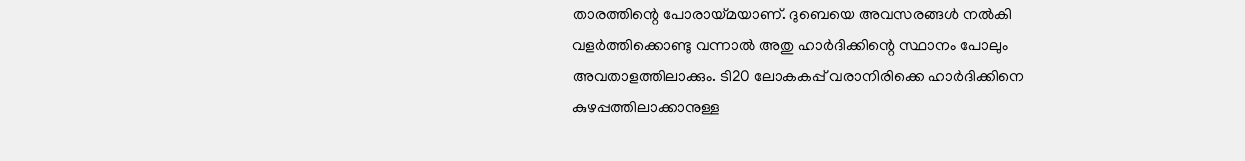താരത്തിന്റെ പോരായ്മയാണ്. ദുബെയെ അവസരങ്ങള്‍ നല്‍കി വളര്‍ത്തിക്കൊണ്ടു വന്നാല്‍ അതു ഹാര്‍ദിക്കിന്റെ സ്ഥാനം പോലും അവതാളത്തിലാക്കും. ടി20 ലോകകപ്പ് വരാനിരിക്കെ ഹാര്‍ദിക്കിനെ കുഴപ്പത്തിലാക്കാനുള്ള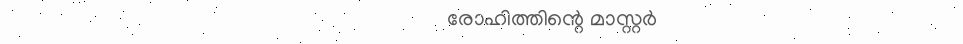രോഹിത്തിന്റെ മാസ്റ്റര്‍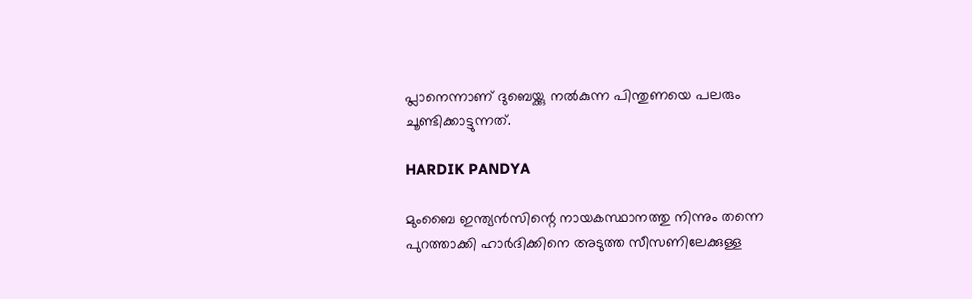പ്ലാനെന്നാണ് ദുബെയ്ക്കു നല്‍കുന്ന പിന്തുണയെ പലരും ചൂണ്ടിക്കാട്ടുന്നത്.

HARDIK PANDYA

മുംബൈ ഇന്ത്യന്‍സിന്റെ നായകസ്ഥാനത്തു നിന്നും തന്നെ പുറത്താക്കി ഹാര്‍ദിക്കിനെ അടുത്ത സീസണിലേക്കുള്ള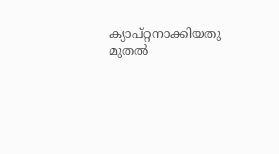ക്യാപ്റ്റനാക്കിയതു മുതല്‍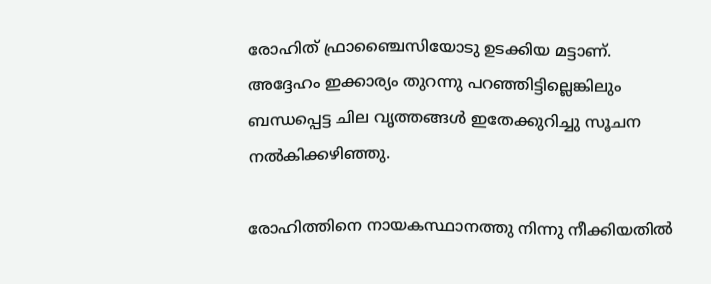രോഹിത് ഫ്രാഞ്ചൈസിയോടു ഉടക്കിയ മട്ടാണ്. അദ്ദേഹം ഇക്കാര്യം തുറന്നു പറഞ്ഞിട്ടില്ലെങ്കിലും ബന്ധപ്പെട്ട ചില വൃത്തങ്ങള്‍ ഇതേക്കുറിച്ചു സൂചന നല്‍കിക്കഴിഞ്ഞു.

രോഹിത്തിനെ നായകസ്ഥാനത്തു നിന്നു നീക്കിയതില്‍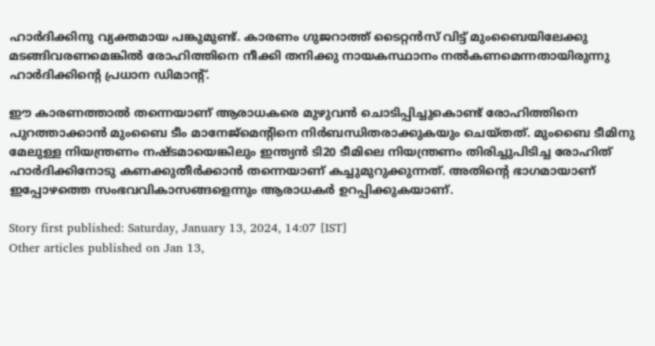ഹാര്‍ദിക്കിനു വ്യക്തമായ പങ്കുമുണ്ട്. കാരണം ഗുജറാത്ത് ടൈറ്റന്‍സ് വിട്ട് മുംബൈയിലേക്കു മടങ്ങിവരണമെങ്കില്‍ രോഹിത്തിനെ നീക്കി തനിക്കു നായകസ്ഥാനം നല്‍കണമെന്നതായിരുന്നു ഹാര്‍ദിക്കിന്റെ പ്രധാന ഡിമാന്റ്.

ഈ കാരണത്താല്‍ തന്നെയാണ് ആരാധകരെ മുഴുവന്‍ ചൊടിപ്പിച്ചുകൊണ്ട് രോഹിത്തിനെ പുറത്താക്കാന്‍ മുംബൈ ടീം മാനേജ്‌മെന്റിനെ നിര്‍ബന്ധിതരാക്കുകയും ചെയ്തത്. മുംബൈ ടീമിനു മേലുള്ള നിയന്ത്രണം നഷ്ടമായെങ്കിലും ഇന്ത്യന്‍ ടി20 ടീമിലെ നിയന്ത്രണം തിരിച്ചുപിടിച്ച രോഹിത് ഹാര്‍ദിക്കിനോടു കണക്കുതീര്‍ക്കാന്‍ തന്നെയാണ് കച്ചുമുറുക്കുന്നത്. അതിന്റെ ഭാഗമായാണ് ഇപ്പോഴത്തെ സംഭവവികാസങ്ങളെന്നും ആരാധകര്‍ ഉറപ്പിക്കുകയാണ്.

Story first published: Saturday, January 13, 2024, 14:07 [IST]
Other articles published on Jan 13,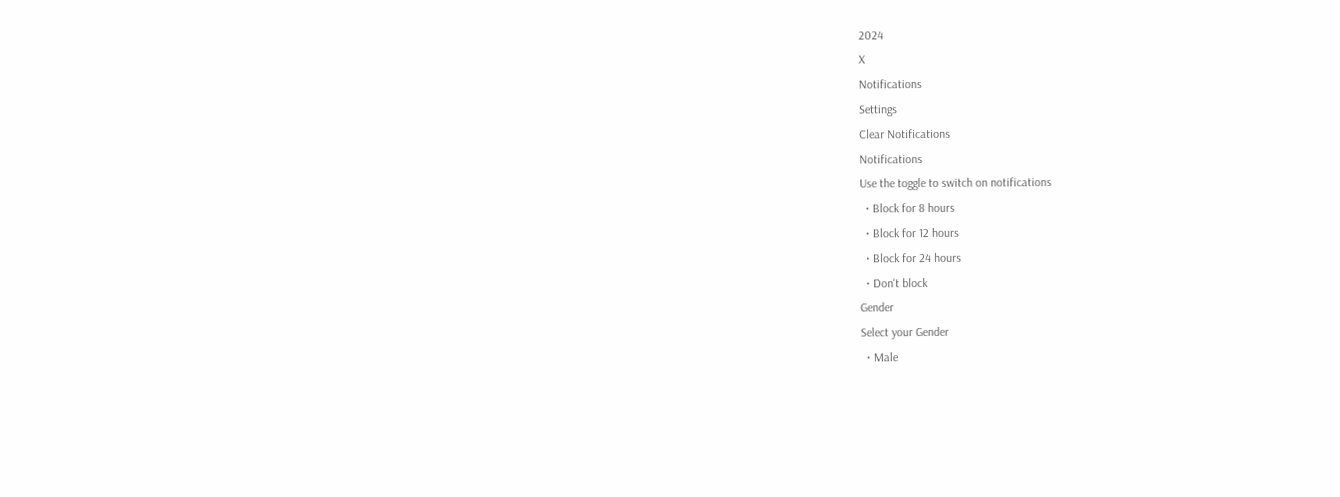2024
X
Notifications
Settings
Clear Notifications
Notifications
Use the toggle to switch on notifications
  • Block for 8 hours
  • Block for 12 hours
  • Block for 24 hours
  • Don't block
Gender
Select your Gender
  • Male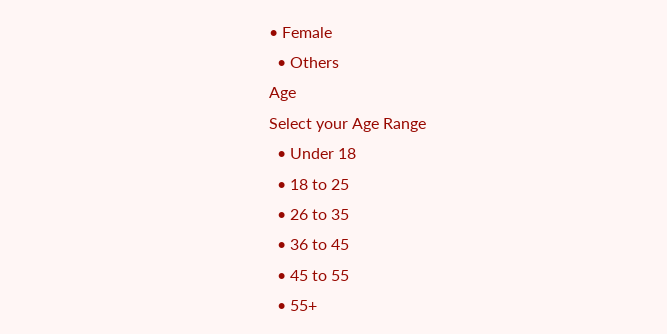• Female
  • Others
Age
Select your Age Range
  • Under 18
  • 18 to 25
  • 26 to 35
  • 36 to 45
  • 45 to 55
  • 55+